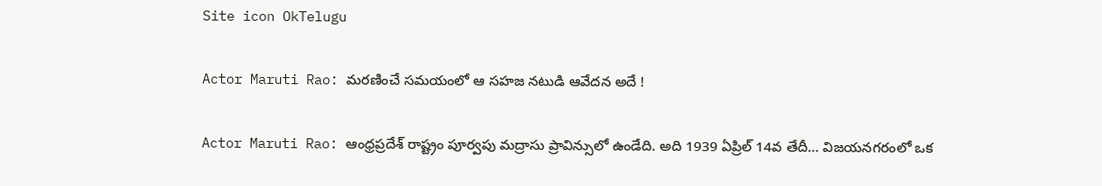Site icon OkTelugu

Actor Maruti Rao: మరణించే సమయంలో ఆ సహజ నటుడి ఆవేదన అదే !

Actor Maruti Rao: ఆంధ్రప్రదేశ్ రాష్ట్రం పూర్వపు మద్రాసు ప్రావిన్సులో ఉండేది. అది 1939 ఏప్రిల్ 14వ తేదీ… విజయనగరంలో ఒక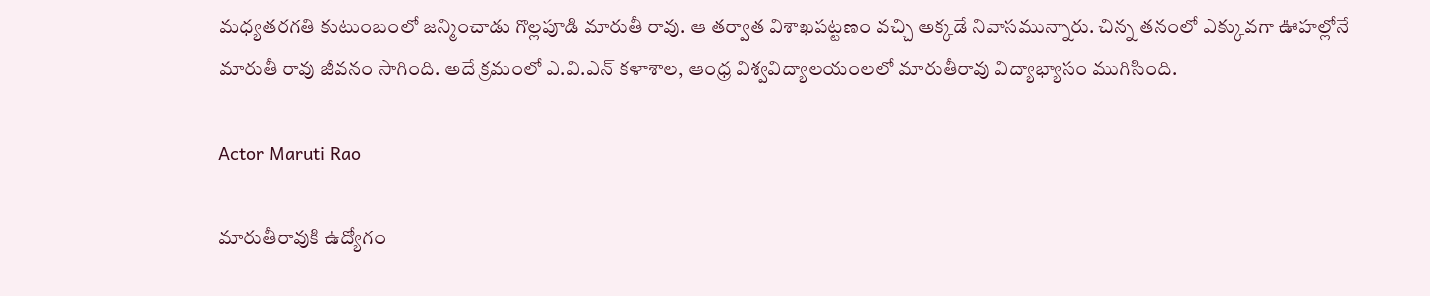మధ్యతరగతి కుటుంబంలో జన్మించాడు గొల్లపూడి మారుతీ రావు. ఆ తర్వాత విశాఖపట్టణం వచ్చి అక్కడే నివాసమున్నారు. చిన్న తనంలో ఎక్కువగా ఊహల్లోనే మారుతీ రావు జీవనం సాగింది. అదే క్రమంలో ఎ.వి.ఎన్ కళాశాల, ఆంధ్ర విశ్వవిద్యాలయంలలో మారుతీరావు విద్యాభ్యాసం ముగిసింది.

Actor Maruti Rao

మారుతీరావుకి ఉద్యోగం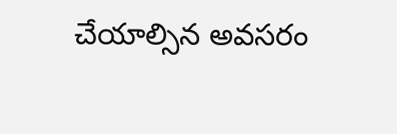చేయాల్సిన అవసరం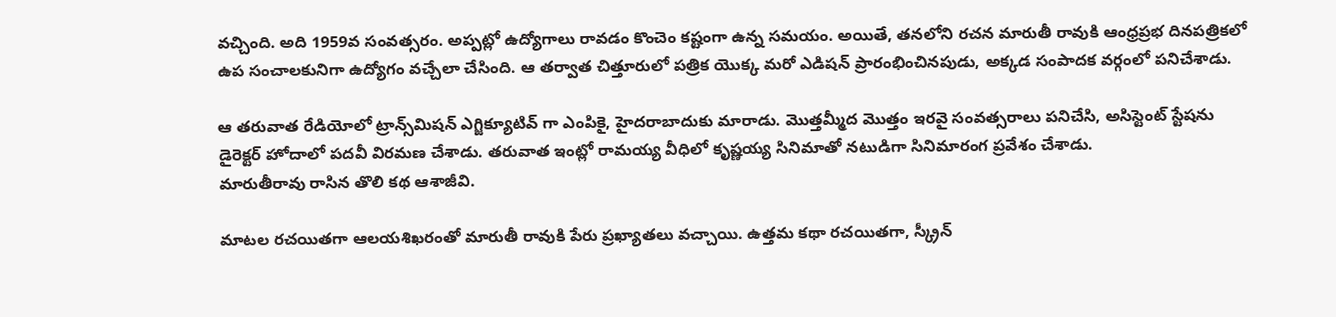వచ్చింది. అది 1959వ సంవత్సరం. అప్పట్లో ఉద్యోగాలు రావడం కొంచెం కష్టంగా ఉన్న సమయం. అయితే, తనలోని రచన మారుతీ రావుకి ఆంధ్రప్రభ దినపత్రికలో ఉప సంచాలకునిగా ఉద్యోగం వచ్చేలా చేసింది. ఆ తర్వాత చిత్తూరులో పత్రిక యొక్క మరో ఎడిషన్ ప్రారంభించినపుడు, అక్కడ సంపాదక వర్గంలో పనిచేశాడు.

ఆ తరువాత రేడియోలో ట్రాన్స్‌మిషన్ ఎగ్జిక్యూటివ్ గా ఎంపికై, హైదరాబాదుకు మారాడు. మొత్తమ్మీద మొత్తం ఇరవై సంవత్సరాలు పనిచేసి, అసిస్టెంట్ స్టేషను డైరెక్టర్ హోదాలో పదవీ విరమణ చేశాడు. తరువాత ఇంట్లో రామయ్య వీధిలో కృష్ణయ్య సినిమాతో నటుడిగా సినిమారంగ ప్రవేశం చేశాడు.
మారుతీరావు రాసిన తొలి కథ ఆశాజీవి.

మాటల రచయితగా ఆలయశిఖరంతో మారుతీ రావుకి పేరు ప్రఖ్యాతలు వచ్చాయి. ఉత్తమ కథా రచయితగా, స్క్రీన్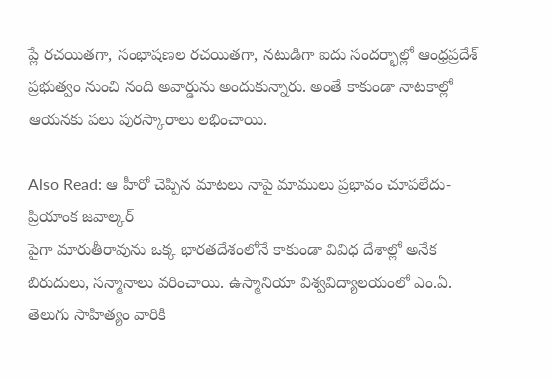ప్లే రచయితగా, సంభాషణల రచయితగా, నటుడిగా ఐదు సందర్భాల్లో ఆంధ్రప్రదేశ్ ప్రభుత్వం నుంచి నంది అవార్డును అందుకున్నారు. అంతే కాకుండా నాటకాల్లో ఆయనకు పలు పురస్కారాలు లభించాయి.

Also Read: ఆ హీరో చెప్పిన మాటలు నాపై మాములు ప్రభావం చూపలేదు- ప్రియాంక జవాల్కర్
పైగా మారుతీరావును ఒక్క భారతదేశంలోనే కాకుండా వివిధ దేశాల్లో అనేక బిరుదులు, సన్మానాలు వరించాయి. ఉస్మానియా విశ్వవిద్యాలయంలో ఎం.ఏ. తెలుగు సాహిత్యం వారికి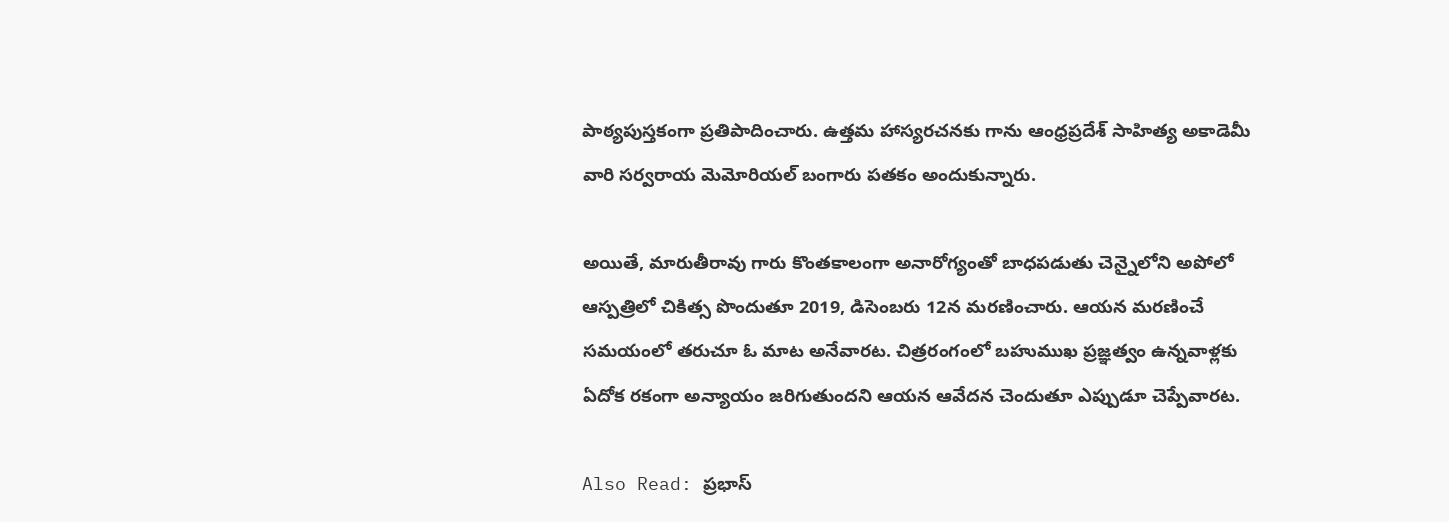పాఠ్యపుస్తకంగా ప్రతిపాదించారు. ఉత్తమ హాస్యరచనకు గాను ఆంధ్రప్రదేశ్ సాహిత్య అకాడెమీ వారి సర్వరాయ మెమోరియల్ బంగారు పతకం అందుకున్నారు.

అయితే, మారుతీరావు గారు కొంతకాలంగా అనారోగ్యంతో బాధపడుతు చెన్నైలోని అపోలో ఆస్పత్రిలో చికిత్స పొందుతూ 2019, డిసెంబరు 12న మరణించారు. ఆయన మరణించే సమయంలో తరుచూ ఓ మాట అనేవారట. చిత్రరంగంలో బహుముఖ ప్రజ్ఞత్వం ఉన్నవాళ్లకు ఏదోక రకంగా అన్యాయం జరిగుతుందని ఆయన ఆవేదన చెందుతూ ఎప్పుడూ చెప్పేవారట.

Also Read: ప్రభాస్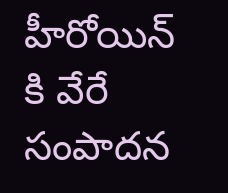హీరోయిన్ కి వేరే సంపాదన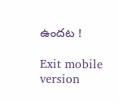ఉందట !

Exit mobile version